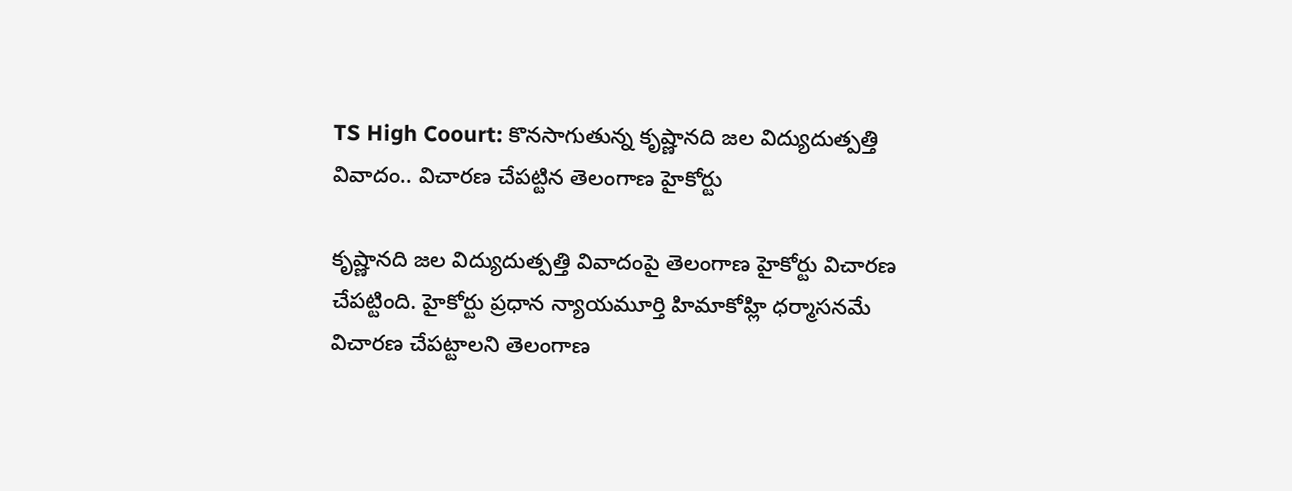TS High Coourt: కొనసాగుతున్న కృష్ణానది జల విద్యుదుత్పత్తి వివాదం.. విచారణ చేపట్టిన తెలంగాణ హైకోర్టు

కృష్ణానది జల విద్యుదుత్పత్తి వివాదంపై తెలంగాణ హైకోర్టు విచారణ చేపట్టింది. హైకోర్టు ప్రధాన న్యాయమూర్తి హిమాకోహ్లి ధర్మాసనమే విచారణ చేపట్టాలని తెలంగాణ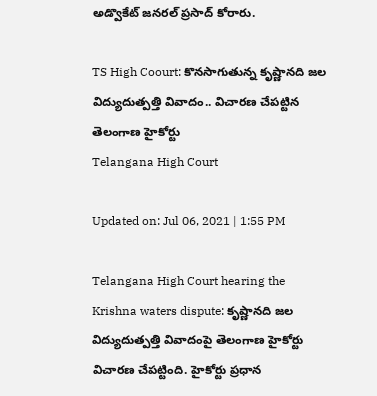అడ్వొకేట్‌ జనరల్‌ ప్రసాద్ కోరారు.

TS High Coourt: కొనసాగుతున్న కృష్ణానది జల విద్యుదుత్పత్తి వివాదం.. విచారణ చేపట్టిన తెలంగాణ హైకోర్టు
Telangana High Court

Updated on: Jul 06, 2021 | 1:55 PM

Telangana High Court hearing the Krishna waters dispute: కృష్ణానది జల విద్యుదుత్పత్తి వివాదంపై తెలంగాణ హైకోర్టు విచారణ చేపట్టింది. హైకోర్టు ప్రధాన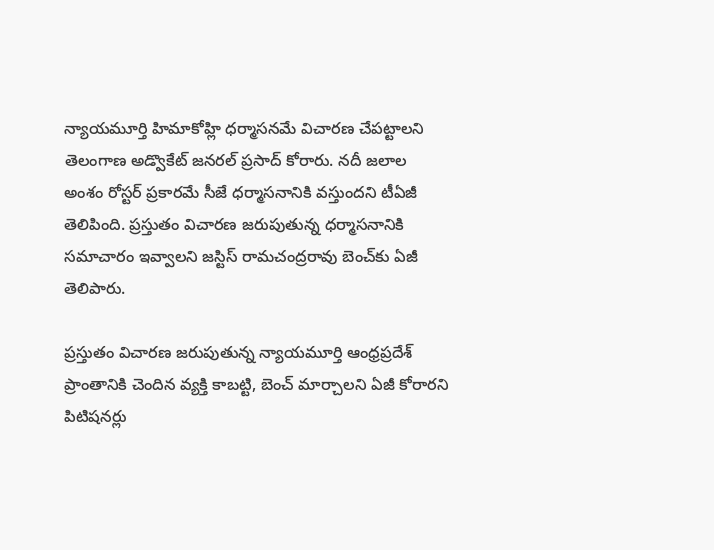న్యాయమూర్తి హిమాకోహ్లి ధర్మాసనమే విచారణ చేపట్టాలని తెలంగాణ అడ్వొకేట్‌ జనరల్‌ ప్రసాద్ కోరారు. నదీ జలాల అంశం రోస్టర్‌ ప్రకారమే సీజే ధర్మాసనానికి వస్తుందని టీఏజీ తెలిపింది. ప్రస్తుతం విచారణ జరుపుతున్న ధర్మాసనానికి సమాచారం ఇవ్వాలని జస్టిస్‌ రామచంద్రరావు బెంచ్‌కు ఏజీ తెలిపారు.

ప్రస్తుతం విచారణ జరుపుతున్న న్యాయమూర్తి ఆంధ్రప్రదేశ్ ప్రాంతానికి చెందిన వ్యక్తి కాబట్టి, బెంచ్‌ మార్చాలని ఏజీ కోరారని పిటిషనర్లు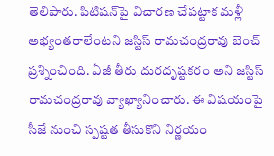తెలిపారు. పిటిషన్‌పై విచారణ చేపట్టాక మళ్లీ అభ్యంతరాలేంటని జస్టిస్‌ రామచంద్రరావు బెంచ్‌ ప్రశ్నించింది. ఏజీ తీరు దురదృష్టకరం అని జస్టిస్‌ రామచంద్రరావు వ్యాఖ్యానించారు. ఈ విషయంపై సీజే నుంచి స్పష్టత తీసుకొని నిర్ణయం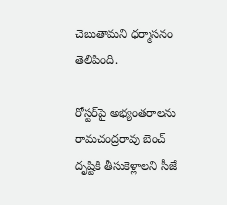చెబుతామని ధర్మాసనం తెలిపింది.

రోస్టర్‌పై అభ్యంతరాలను రామచంద్రరావు బెంచ్‌ దృష్టికి తీసుకెళ్లాలని సీజే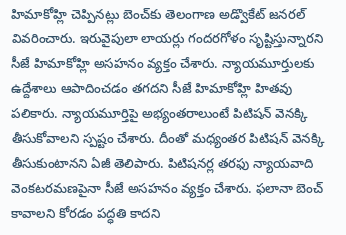హిమాకోహ్లి చెప్పినట్లు బెంచ్‌కు తెలంగాణ అడ్వొకేట్‌ జనరల్‌ వివరించారు. ఇరువైపులా లాయర్లు గందరగోళం సృష్టిస్తున్నారని సీజే హిమాకోహ్లి అసహనం వ్యక్తం చేశారు. న్యాయమూర్తులకు ఉద్దేశాలు ఆపాదించడం తగదని సీజే హిమాకోహ్లి హితవు పలికారు. న్యాయమూర్తిపై అభ్యంతరాలుంటే పిటిషన్‌ వెనక్కి తీసుకోవాలని స్పష్టం చేశారు. దీంతో మధ్యంతర పిటిషన్ వెనక్కి తీసుకుంటానని ఏజీ తెలిపారు. పిటిషనర్ల తరఫు న్యాయవాది వెంకటరమణపైనా సీజే అసహనం వ్యక్తం చేశారు. ఫలానా బెంచ్‌ కావాలని కోరడం పద్ధతి కాదని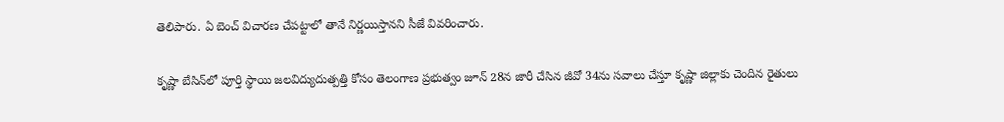తెలిపారు. ఏ బెంచ్‌ విచారణ చేపట్టాలో తానే నిర్ణయిస్తానని సీజే వివరించారు.

కృష్ణా బేసిన్‌లో పూర్తి స్థాయి జలవిద్యుదుత్పత్తి కోసం తెలంగాణ ప్రభుత్వం జూన్‌ 28న జారీ చేసిన జీవో 34ను సవాలు చేస్తూ కృష్ణా జిల్లాకు చెందిన రైతులు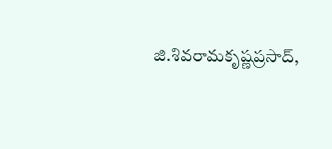జి.శివరామకృష్ణప్రసాద్‌,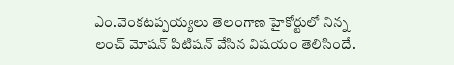ఎం.వెంకటప్పయ్యలు తెలంగాణ హైకోర్టులో నిన్న లంచ్‌ మోషన్‌ పిటిషన్ వేసిన విషయం తెలిసిందే.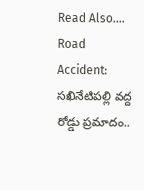Read Also….  Road Accident: సఖినేటిపల్లి వద్ద రోడ్డు ప్రమాదం..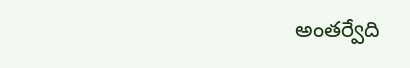అంతర్వేది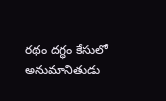రథం దగ్ధం కేసులో అనుమానితుడు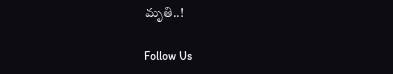మృతి..!

Follow Us